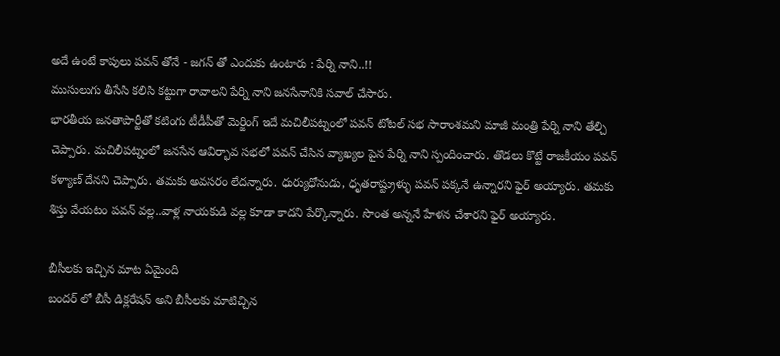అదే ఉంటే కాపులు పవన్ తోనే - జగన్ తో ఎందుకు ఉంటారు : పేర్ని నాని..!!
ముసులుగు తీసేసి కలిసి కట్టుగా రావాలని పేర్ని నాని జనసేనానికి సవాల్ చేసారు.
భారతీయ జనతాపార్టీతో కటింగు టీడీపీతో మెర్జింగ్ ఇదే మచిలీపట్నంలో పవన్ టోటల్ సభ సారాంశమని మాజీ మంత్రి పేర్ని నాని తేల్చి చెప్పారు. మచిలీపట్నంలో జనసేన ఆవిర్భావ సభలో పవన్ చేసిన వ్యాఖ్యల పైన పేర్ని నాని స్పందించారు. తొడలు కొట్టే రాజకీయం పవన్ కళ్యాణ్ దేనని చెప్పారు. తమకు అవసరం లేదన్నారు. ధుర్యుధోనుడు, ధృతరాష్ట్రుళ్ళు పవన్ పక్కనే ఉన్నారని ఫైర్ అయ్యారు. తమకు శిస్తు వేయటం పవన్ వల్ల..వాళ్ల నాయకుడి వల్ల కూడా కాదని పేర్కొన్నారు. సొంత అన్ననే హేళన చేశారని ఫైర్ అయ్యారు.

బీసీలకు ఇచ్చిన మాట ఏమైంది
బందర్ లో బీసీ డిక్లరేషన్ అని బీసీలకు మాటిచ్చిన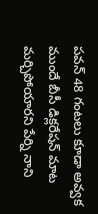పవన్ 48 గంటలు కూడా అవ్వక ముందే బీసీ డిక్లరేషన్ మాట మర్చిపోయారని పేర్ని నాని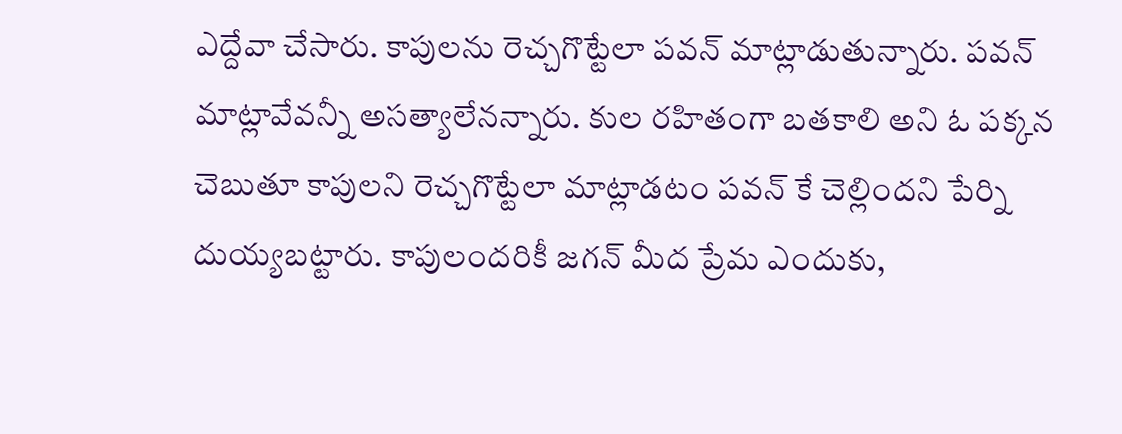ఎద్దేవా చేసారు. కాపులను రెచ్చగొట్టేలా పవన్ మాట్లాడుతున్నారు. పవన్ మాట్లావేవన్నీ అసత్యాలేనన్నారు. కుల రహితంగా బతకాలి అని ఓ పక్కన చెబుతూ కాపులని రెచ్చగొట్టేలా మాట్లాడటం పవన్ కే చెల్లిందని పేర్ని దుయ్యబట్టారు. కాపులందరికీ జగన్ మీద ప్రేమ ఎందుకు,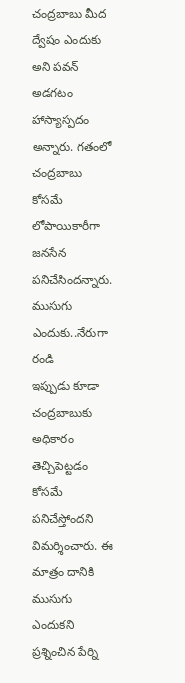చంద్రబాబు మీద ద్వేషం ఎందుకు అని పవన్ అడగటం హాస్యాస్పదం అన్నారు. గతంలో చంద్రబాబు కోసమే లోపాయికారీగా జనసేన పనిచేసిందన్నారు.
ముసుగు ఎందుకు..నేరుగా రండి
ఇప్పుడు కూడా చంద్రబాబుకు అధికారం తెచ్చిపెట్టడం కోసమే పనిచేస్తోందని విమర్శించారు. ఈ మాత్రం దానికి ముసుగు ఎందుకని ప్రశ్నించిన పేర్ని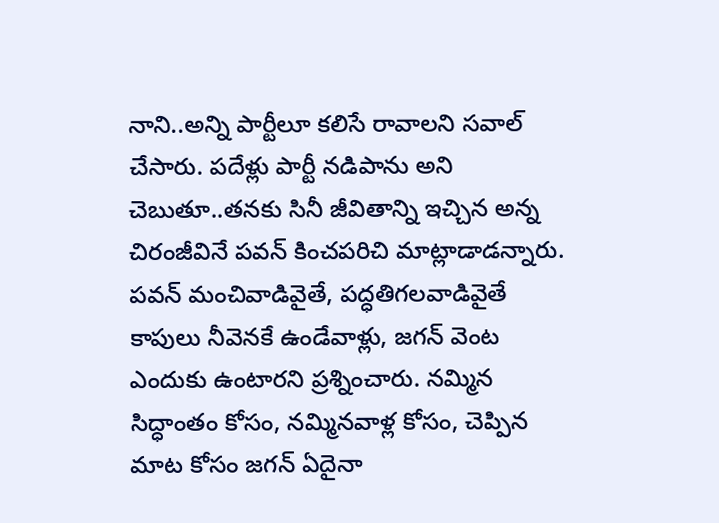నాని..అన్ని పార్టీలూ కలిసే రావాలని సవాల్ చేసారు. పదేళ్లు పార్టీ నడిపాను అని చెబుతూ..తనకు సినీ జీవితాన్ని ఇచ్చిన అన్న చిరంజీవినే పవన్ కించపరిచి మాట్లాడాడన్నారు. పవన్ మంచివాడివైతే, పద్ధతిగలవాడివైతే కాపులు నీవెనకే ఉండేవాళ్లు, జగన్ వెంట ఎందుకు ఉంటారని ప్రశ్నించారు. నమ్మిన సిద్ధాంతం కోసం, నమ్మినవాళ్ల కోసం, చెప్పిన మాట కోసం జగన్ ఏదైనా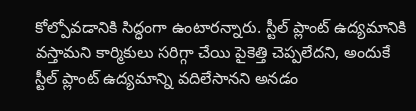కోల్పోవడానికి సిద్ధంగా ఉంటారన్నారు. స్టీల్ ప్లాంట్ ఉద్యమానికి వస్తామని కార్మికులు సరిగ్గా చేయి పైకెత్తి చెప్పలేదని, అందుకే స్టీల్ ప్లాంట్ ఉద్యమాన్ని వదిలేసానని అనడం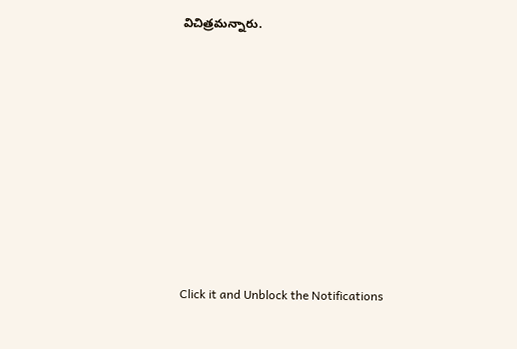విచిత్రమన్నారు.













Click it and Unblock the Notifications